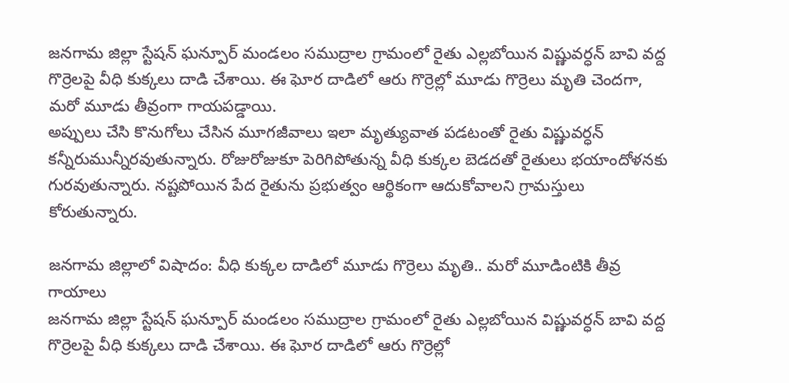జనగామ జిల్లా స్టేషన్ ఘన్పూర్ మండలం సముద్రాల గ్రామంలో రైతు ఎల్లబోయిన విష్ణువర్ధన్ బావి వద్ద గొర్రెలపై వీధి కుక్కలు దాడి చేశాయి. ఈ ఘోర దాడిలో ఆరు గొర్రెల్లో మూడు గొర్రెలు మృతి చెందగా, మరో మూడు తీవ్రంగా గాయపడ్డాయి.
అప్పులు చేసి కొనుగోలు చేసిన మూగజీవాలు ఇలా మృత్యువాత పడటంతో రైతు విష్ణువర్ధన్ కన్నీరుమున్నీరవుతున్నారు. రోజురోజుకూ పెరిగిపోతున్న వీధి కుక్కల బెడదతో రైతులు భయాందోళనకు గురవుతున్నారు. నష్టపోయిన పేద రైతును ప్రభుత్వం ఆర్థికంగా ఆదుకోవాలని గ్రామస్తులు కోరుతున్నారు.

జనగామ జిల్లాలో విషాదం: వీధి కుక్కల దాడిలో మూడు గొర్రెలు మృతి.. మరో మూడింటికి తీవ్ర గాయాలు
జనగామ జిల్లా స్టేషన్ ఘన్పూర్ మండలం సముద్రాల గ్రామంలో రైతు ఎల్లబోయిన విష్ణువర్ధన్ బావి వద్ద గొర్రెలపై వీధి కుక్కలు దాడి చేశాయి. ఈ ఘోర దాడిలో ఆరు గొర్రెల్లో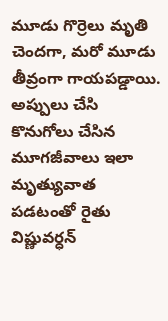మూడు గొర్రెలు మృతి చెందగా, మరో మూడు తీవ్రంగా గాయపడ్డాయి. అప్పులు చేసి కొనుగోలు చేసిన మూగజీవాలు ఇలా మృత్యువాత పడటంతో రైతు విష్ణువర్ధన్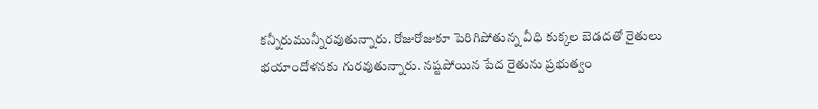కన్నీరుమున్నీరవుతున్నారు. రోజురోజుకూ పెరిగిపోతున్న వీధి కుక్కల బెడదతో రైతులు భయాందోళనకు గురవుతున్నారు. నష్టపోయిన పేద రైతును ప్రభుత్వం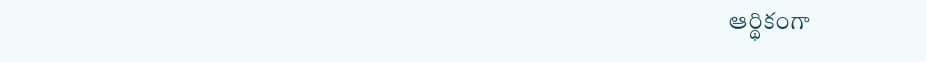ఆర్థికంగా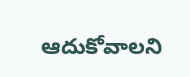ఆదుకోవాలని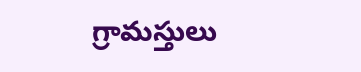గ్రామస్తులు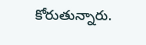కోరుతున్నారు.